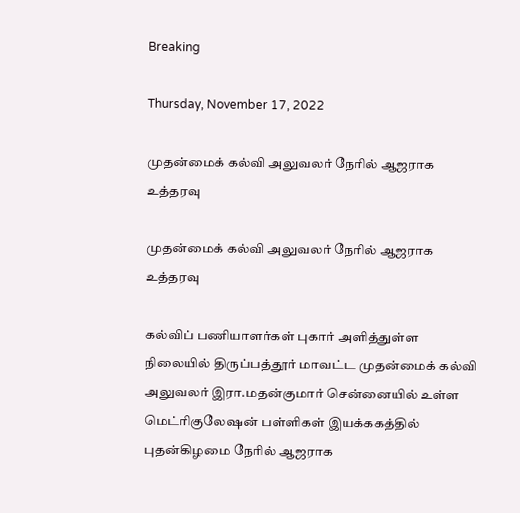Breaking

Thursday, November 17, 2022

முதன்மைக் கல்வி அலுவலர் நேரில் ஆஜராக உத்தரவு

முதன்மைக் கல்வி அலுவலர் நேரில் ஆஜராக உத்தரவு

கல்விப் பணியாளர்கள் புகார் அளித்துள்ள நிலையில் திருப்பத்தூர் மாவட்ட முதன்மைக் கல்வி அலுவலர் இரா.மதன்குமார் சென்னையில் உள்ள மெட்ரிகுலேஷன் பள்ளிகள் இயக்ககத்தில் புதன்கிழமை நேரில் ஆஜராக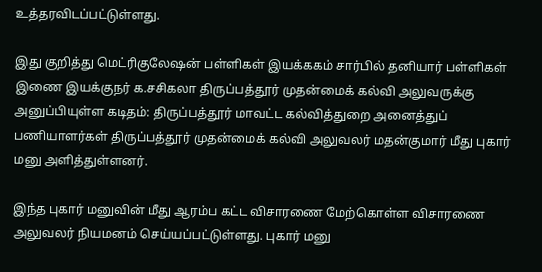உத்தரவிடப்பட்டுள்ளது.

இது குறித்து மெட்ரிகுலேஷன் பள்ளிகள் இயக்ககம் சார்பில் தனியார் பள்ளிகள் இணை இயக்குநர் க.சசிகலா திருப்பத்தூர் முதன்மைக் கல்வி அலுவருக்கு அனுப்பியுள்ள கடிதம்: திருப்பத்தூர் மாவட்ட கல்வித்துறை அனைத்துப் பணியாளர்கள் திருப்பத்தூர் முதன்மைக் கல்வி அலுவலர் மதன்குமார் மீது புகார் மனு அளித்துள்ளனர்.

இந்த புகார் மனுவின் மீது ஆரம்ப கட்ட விசாரணை மேற்கொள்ள விசாரணை அலுவலர் நியமனம் செய்யப்பட்டுள்ளது. புகார் மனு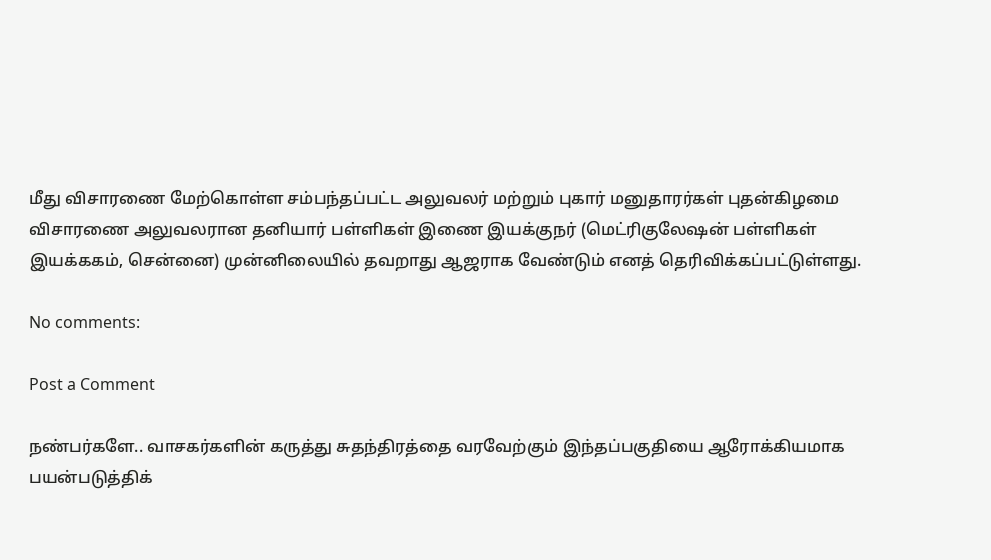மீது விசாரணை மேற்கொள்ள சம்பந்தப்பட்ட அலுவலர் மற்றும் புகார் மனுதாரர்கள் புதன்கிழமை விசாரணை அலுவலரான தனியார் பள்ளிகள் இணை இயக்குநர் (மெட்ரிகுலேஷன் பள்ளிகள் இயக்ககம், சென்னை) முன்னிலையில் தவறாது ஆஜராக வேண்டும் எனத் தெரிவிக்கப்பட்டுள்ளது.

No comments:

Post a Comment

நண்பர்களே.. வாசகர்களின் கருத்து சுதந்திரத்தை வரவேற்கும் இந்தப்பகுதியை ஆரோக்கியமாக பயன்படுத்திக்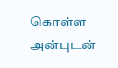கொள்ள அன்புடன்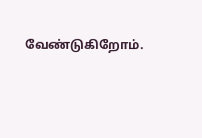வேண்டுகிறோம்.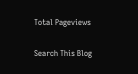Total Pageviews

Search This Blog